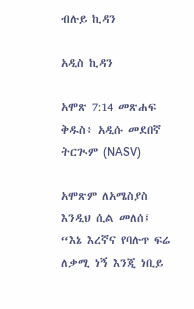ብሉይ ኪዳን

አዲስ ኪዳን

አሞጽ 7:14 መጽሐፍ ቅዱስ፥ አዲሱ መደበኛ ትርጒም (NASV)

አሞጽም ለአሜስያስ እንዲህ ሲል መለሰ፤ “እኔ እረኛና የባሉጥ ፍሬ ለቃሚ ነኝ እንጂ ነቢይ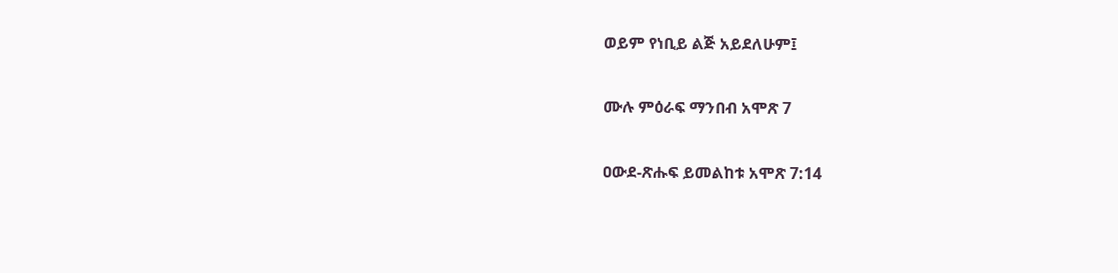ወይም የነቢይ ልጅ አይደለሁም፤

ሙሉ ምዕራፍ ማንበብ አሞጽ 7

ዐውደ-ጽሑፍ ይመልከቱ አሞጽ 7:14